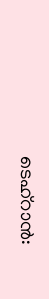ടെഹ്റാൻ: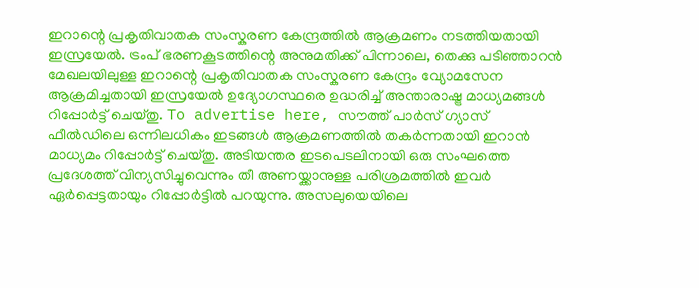ഇറാന്റെ പ്രകൃതിവാതക സംസ്കരണ കേന്ദ്രത്തിൽ ആക്രമണം നടത്തിയതായി ഇസ്രയേൽ. ട്രംപ് ഭരണകൂടത്തിന്റെ അനുമതിക്ക് പിന്നാലെ, തെക്കു പടിഞ്ഞാറൻ മേഖലയിലുള്ള ഇറാന്റെ പ്രകൃതിവാതക സംസ്കരണ കേന്ദ്രം വ്യോമസേന ആക്രമിച്ചതായി ഇസ്രയേൽ ഉദ്യോഗസ്ഥരെ ഉദ്ധരിച്ച് അന്താരാഷ്ട്ര മാധ്യമങ്ങൾ റിപ്പോർട്ട് ചെയ്തു. To advertise here, സൗത്ത് പാർസ് ഗ്യാസ് ഫീൽഡിലെ ഒന്നിലധികം ഇടങ്ങൾ ആക്രമണത്തിൽ തകർന്നതായി ഇറാൻ മാധ്യമം റിപ്പോർട്ട് ചെയ്തു. അടിയന്തര ഇടപെടലിനായി ഒരു സംഘത്തെ പ്രദേശത്ത് വിന്യസിച്ചുവെന്നും തീ അണയ്ക്കാനുള്ള പരിശ്രമത്തിൽ ഇവർ ഏർപ്പെട്ടതായും റിപ്പോർട്ടിൽ പറയുന്നു. അസലുയെയിലെ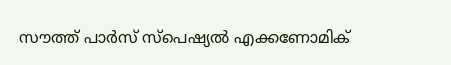സൗത്ത് പാർസ് സ്പെഷ്യൽ എക്കണോമിക്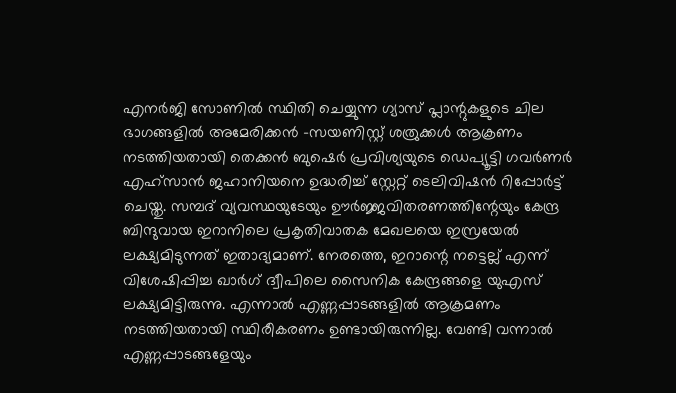എനർജി സോണിൽ സ്ഥിതി ചെയ്യുന്ന ഗ്യാസ് പ്ലാന്റുകളുടെ ചില ഭാഗങ്ങളിൽ അമേരിക്കൻ -സയണിസ്റ്റ് ശത്രുക്കൾ ആക്രണം നടത്തിയതായി തെക്കൻ ബുഷെർ പ്രവിശ്യയുടെ ഡെപ്യൂട്ടി ഗവർണർ എഹ്സാൻ ജഹാനിയനെ ഉദ്ധരിച്ച് സ്റ്റേറ്റ് ടെലിവിഷൻ റിപ്പോർട്ട് ചെയ്തു. സമ്പദ് വ്യവസ്ഥയുടേയും ഊർജ്ജവിതരണത്തിന്റേയും കേന്ദ്ര ബിന്ദുവായ ഇറാനിലെ പ്രകൃതിവാതക മേഖലയെ ഇസ്രയേൽ ലക്ഷ്യമിടുന്നത് ഇതാദ്യമാണ്. നേരത്തെ, ഇറാന്റെ നട്ടെല്ല് എന്ന് വിശേഷിപ്പിച്ച ഖാർഗ് ദ്വീപിലെ സൈനിക കേന്ദ്രങ്ങളെ യുഎസ് ലക്ഷ്യമിട്ടിരുന്നു. എന്നാൽ എണ്ണപ്പാടങ്ങളിൽ ആക്രമണം നടത്തിയതായി സ്ഥിരീകരണം ഉണ്ടായിരുന്നില്ല. വേണ്ടി വന്നാൽ എണ്ണപ്പാടങ്ങളേയും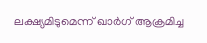ലക്ഷ്യമിടുമെന്ന് ഖാർഗ് ആക്രമിച്ച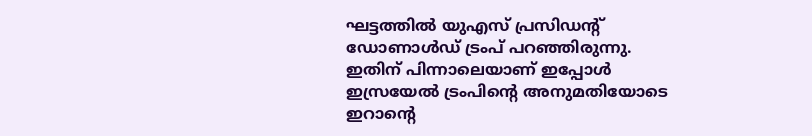ഘട്ടത്തിൽ യുഎസ് പ്രസിഡന്റ് ഡോണാൾഡ് ട്രംപ് പറഞ്ഞിരുന്നു. ഇതിന് പിന്നാലെയാണ് ഇപ്പോൾ ഇസ്രയേൽ ട്രംപിന്റെ അനുമതിയോടെ ഇറാന്റെ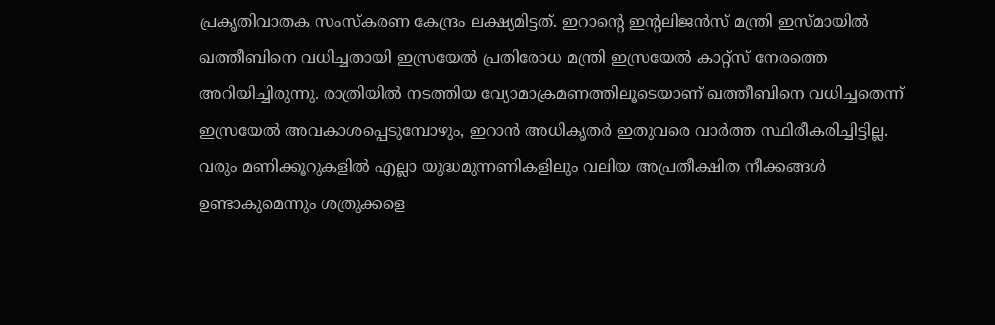പ്രകൃതിവാതക സംസ്കരണ കേന്ദ്രം ലക്ഷ്യമിട്ടത്. ഇറാന്റെ ഇന്റലിജൻസ് മന്ത്രി ഇസ്മായിൽ ഖത്തീബിനെ വധിച്ചതായി ഇസ്രയേൽ പ്രതിരോധ മന്ത്രി ഇസ്രയേൽ കാറ്റ്സ് നേരത്തെ അറിയിച്ചിരുന്നു. രാത്രിയിൽ നടത്തിയ വ്യോമാക്രമണത്തിലൂടെയാണ് ഖത്തീബിനെ വധിച്ചതെന്ന് ഇസ്രയേൽ അവകാശപ്പെടുമ്പോഴും, ഇറാൻ അധികൃതർ ഇതുവരെ വാർത്ത സ്ഥിരീകരിച്ചിട്ടില്ല. വരും മണിക്കൂറുകളിൽ എല്ലാ യുദ്ധമുന്നണികളിലും വലിയ അപ്രതീക്ഷിത നീക്കങ്ങൾ ഉണ്ടാകുമെന്നും ശത്രുക്കളെ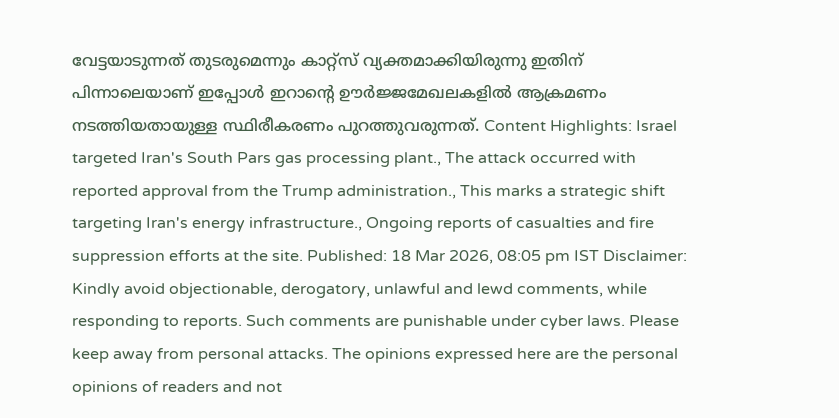വേട്ടയാടുന്നത് തുടരുമെന്നും കാറ്റ്സ് വ്യക്തമാക്കിയിരുന്നു ഇതിന് പിന്നാലെയാണ് ഇപ്പോൾ ഇറാന്റെ ഊർജ്ജമേഖലകളിൽ ആക്രമണം നടത്തിയതായുള്ള സ്ഥിരീകരണം പുറത്തുവരുന്നത്. Content Highlights: Israel targeted Iran's South Pars gas processing plant., The attack occurred with reported approval from the Trump administration., This marks a strategic shift targeting Iran's energy infrastructure., Ongoing reports of casualties and fire suppression efforts at the site. Published: 18 Mar 2026, 08:05 pm IST Disclaimer: Kindly avoid objectionable, derogatory, unlawful and lewd comments, while responding to reports. Such comments are punishable under cyber laws. Please keep away from personal attacks. The opinions expressed here are the personal opinions of readers and not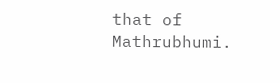that of Mathrubhumi.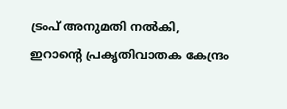ട്രംപ് അനുമതി നൽകി, ഇറാന്റെ പ്രകൃതിവാതക കേന്ദ്രം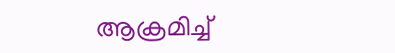ആക്രമിച്ച്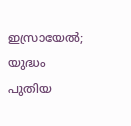ഇസ്രായേൽ; യുദ്ധം പുതിയ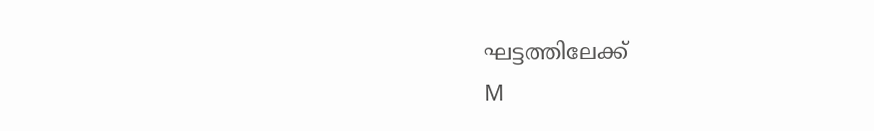ഘട്ടത്തിലേക്ക്
M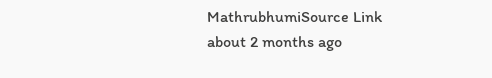MathrubhumiSource Link
about 2 months ago